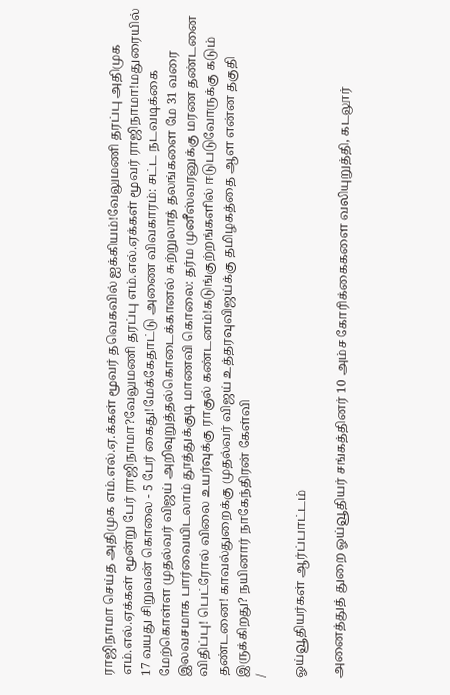ராஜிநாமா செய்த அதிமுக எம்.எல்.ஏ.க்கள் மூவர் தவெகவில் ஐக்கியம்!வேலுமணி தரப்பு அதிமுக எம்.எல்.ஏக்கள் மூன்று பேர் ராஜிநாமா?வேலுமணி தரப்பு எம்.எல்.ஏக்கள் மூவர் ராஜிநாமா!மதுரையில் 17 வயது சிறுவன் கொலை - 5 பேர் கைது!மேக்கேதாட்டு அணை விவகாரம்: சட்ட நடவடிக்கை மேற்கொள்ள முதல்வர் விஜய் அறிவுறுத்தல்கொடைக்கானல் சுற்றுலாத் தலங்களை மே 31 வரை இலவசமாக பார்வையிடலாம் தூத்துக்குடி மாணவி கொலை: தர்ம முனீஸ்வரனுக்கு மரண தண்டனை விதிப்பு! பெட்ரோல் விலை உயர்வுக்கு ராகுல் கண்டனம்!கடுங்குற்றங்களில் ஈடுபடுவோருக்கு கடும் தண்டனை! காவல்துறைக்கு முதல்வர் விஜய் உத்தரவுவிஜய்க்கு தமிழகத்தை ஆள என்ன தகுதி இருக்கிறது? நயினார் நாகேந்திரன் கேள்வி
/

ஓய்வூதியர்கள் ஆர்ப்பாட்டம்

அனைத்துத் துறை ஓய்வூதியர் சங்கத்தினர் 10 அம்ச கோரிக்கைகளை வலியுறுத்தி, கடலூர்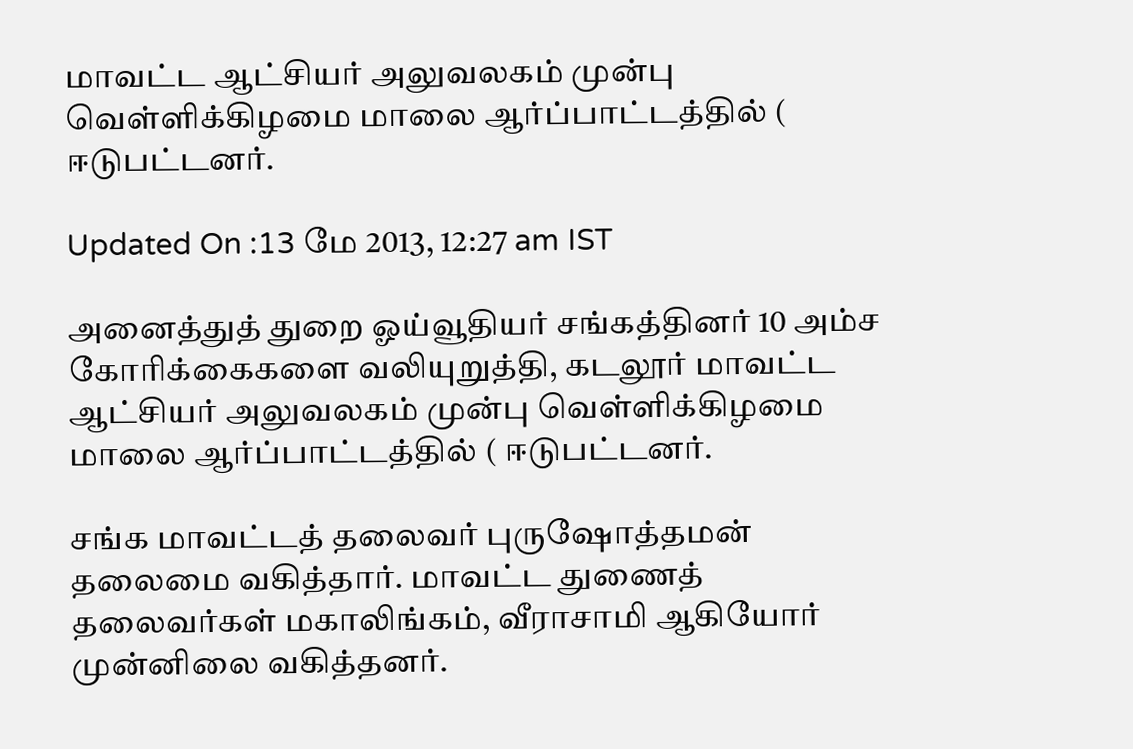மாவட்ட ஆட்சியர் அலுவலகம் முன்பு வெள்ளிக்கிழமை மாலை ஆர்ப்பாட்டத்தில் ( ஈடுபட்டனர்.

Updated On :13 மே 2013, 12:27 am IST

அனைத்துத் துறை ஓய்வூதியர் சங்கத்தினர் 10 அம்ச கோரிக்கைகளை வலியுறுத்தி, கடலூர் மாவட்ட ஆட்சியர் அலுவலகம் முன்பு வெள்ளிக்கிழமை மாலை ஆர்ப்பாட்டத்தில் ( ஈடுபட்டனர்.

சங்க மாவட்டத் தலைவர் புருஷோத்தமன் தலைமை வகித்தார். மாவட்ட துணைத் தலைவர்கள் மகாலிங்கம், வீராசாமி ஆகியோர் முன்னிலை வகித்தனர்.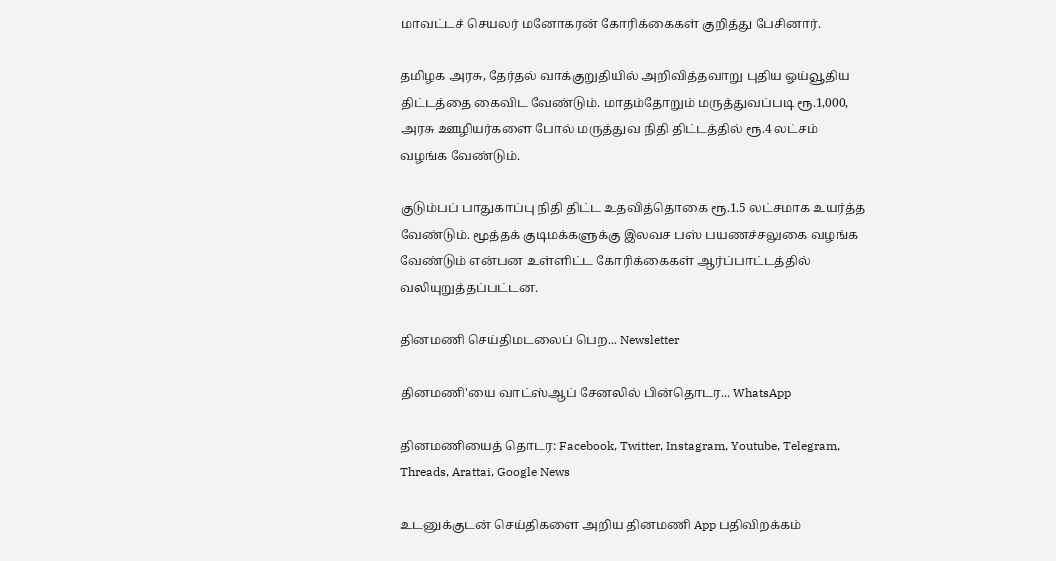மாவட்டச் செயலர் மனோகரன் கோரிக்கைகள் குறித்து பேசினார்.

தமிழக அரசு, தேர்தல் வாக்குறுதியில் அறிவித்தவாறு புதிய ஓய்வூதிய திட்டத்தை கைவிட வேண்டும். மாதம்தோறும் மருத்துவப்படி ரூ.1,000, அரசு ஊழியர்களை போல் மருத்துவ நிதி திட்டத்தில் ரூ.4 லட்சம் வழங்க வேண்டும்.

குடும்பப் பாதுகாப்பு நிதி திட்ட உதவித்தொகை ரூ.1.5 லட்சமாக உயர்த்த வேண்டும். மூத்தக் குடிமக்களுக்கு இலவச பஸ் பயணச்சலுகை வழங்க வேண்டும் என்பன உள்ளிட்ட கோரிக்கைகள் ஆர்ப்பாட்டத்தில் வலியுறுத்தப்பட்டன.

தினமணி செய்திமடலைப் பெற... Newsletter

தினமணி'யை வாட்ஸ்ஆப் சேனலில் பின்தொடர... WhatsApp

தினமணியைத் தொடர: Facebook, Twitter, Instagram, Youtube, Telegram, Threads, Arattai, Google News

உடனுக்குடன் செய்திகளை அறிய தினமணி App பதிவிறக்கம்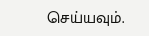செய்யவும்.